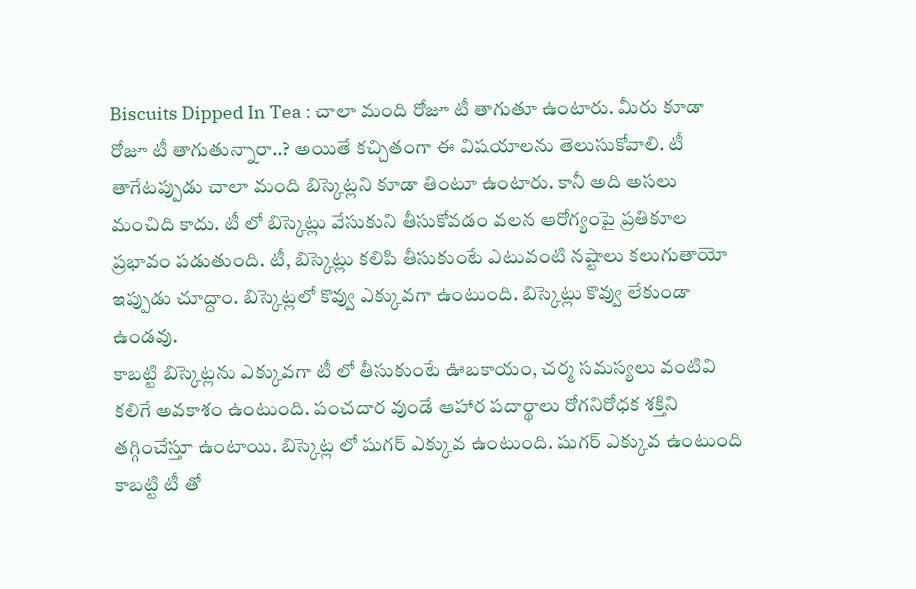Biscuits Dipped In Tea : చాలా మంది రోజూ టీ తాగుతూ ఉంటారు. మీరు కూడా రోజూ టీ తాగుతున్నారా..? అయితే కచ్చితంగా ఈ విషయాలను తెలుసుకోవాలి. టీ తాగేటప్పుడు చాలా మంది బిస్కెట్లని కూడా తింటూ ఉంటారు. కానీ అది అసలు మంచిది కాదు. టీ లో బిస్కెట్లు వేసుకుని తీసుకోవడం వలన ఆరోగ్యంపై ప్రతికూల ప్రభావం పడుతుంది. టీ, బిస్కెట్లు కలిపి తీసుకుంటే ఎటువంటి నష్టాలు కలుగుతాయో ఇప్పుడు చూద్దాం. బిస్కెట్లలో కొవ్వు ఎక్కువగా ఉంటుంది. బిస్కెట్లు కొవ్వు లేకుండా ఉండవు.
కాబట్టి బిస్కెట్లను ఎక్కువగా టీ లో తీసుకుంటే ఊబకాయం, చర్మ సమస్యలు వంటివి కలిగే అవకాశం ఉంటుంది. పంచదార వుండే ఆహార పదార్థాలు రోగనిరోధక శక్తిని తగ్గించేస్తూ ఉంటాయి. బిస్కెట్ల లో షుగర్ ఎక్కువ ఉంటుంది. షుగర్ ఎక్కువ ఉంటుంది కాబట్టి టీ తో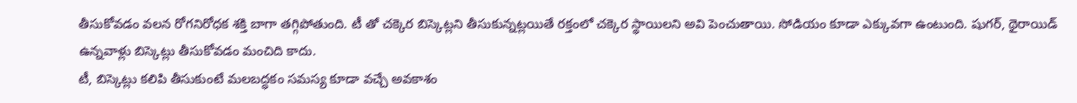తీసుకోవడం వలన రోగనిరోధక శక్తి బాగా తగ్గిపోతుంది. టీ తో చక్కెర బిస్కెట్లని తీసుకున్నట్లయితే రక్తంలో చక్కెర స్థాయిలని అవి పెంచుతాయి. సోడియం కూడా ఎక్కువగా ఉంటుంది. షుగర్, థైరాయిడ్ ఉన్నవాళ్లు బిస్కెట్లు తీసుకోవడం మంచిది కాదు.
టీ, బిస్కెట్లు కలిపి తీసుకుంటే మలబద్ధకం సమస్య కూడా వచ్చే అవకాశం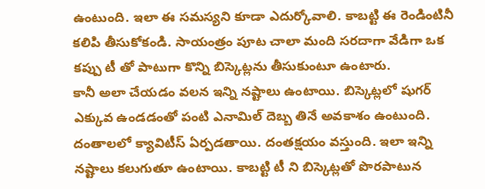ఉంటుంది. ఇలా ఈ సమస్యని కూడా ఎదుర్కోవాలి. కాబట్టి ఈ రెండింటినీ కలిపి తీసుకోకండి. సాయంత్రం పూట చాలా మంది సరదాగా వేడిగా ఒక కప్పు టీ తో పాటుగా కొన్ని బిస్కెట్లను తీసుకుంటూ ఉంటారు.
కానీ అలా చేయడం వలన ఇన్ని నష్టాలు ఉంటాయి. బిస్కెట్లలో షుగర్ ఎక్కువ ఉండడంతో పంటి ఎనామిల్ దెబ్బ తినే అవకాశం ఉంటుంది. దంతాలలో క్యావిటీస్ ఏర్పడతాయి. దంతక్షయం వస్తుంది. ఇలా ఇన్ని నష్టాలు కలుగుతూ ఉంటాయి. కాబట్టి టీ ని బిస్కెట్లతో పొరపాటున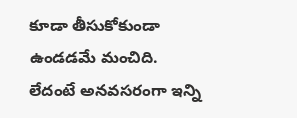కూడా తీసుకోకుండా ఉండడమే మంచిది. లేదంటే అనవసరంగా ఇన్ని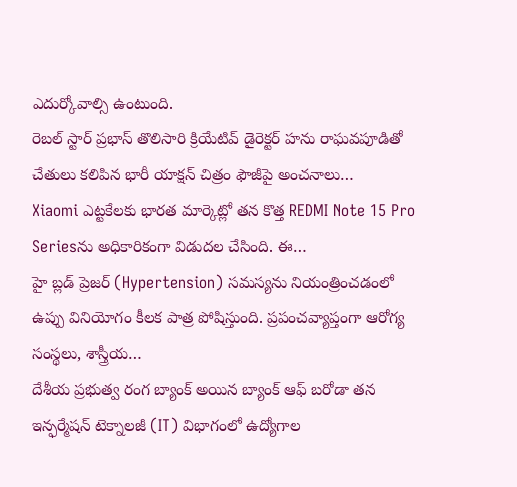ఎదుర్కోవాల్సి ఉంటుంది.
రెబల్ స్టార్ ప్రభాస్ తొలిసారి క్రియేటివ్ డైరెక్టర్ హను రాఘవపూడితో చేతులు కలిపిన భారీ యాక్షన్ చిత్రం ఫౌజీపై అంచనాలు…
Xiaomi ఎట్టకేలకు భారత మార్కెట్లో తన కొత్త REDMI Note 15 Pro Seriesను అధికారికంగా విడుదల చేసింది. ఈ…
హై బ్లడ్ ప్రెజర్ (Hypertension) సమస్యను నియంత్రించడంలో ఉప్పు వినియోగం కీలక పాత్ర పోషిస్తుంది. ప్రపంచవ్యాప్తంగా ఆరోగ్య సంస్థలు, శాస్త్రీయ…
దేశీయ ప్రభుత్వ రంగ బ్యాంక్ అయిన బ్యాంక్ ఆఫ్ బరోడా తన ఇన్ఫర్మేషన్ టెక్నాలజీ (IT) విభాగంలో ఉద్యోగాల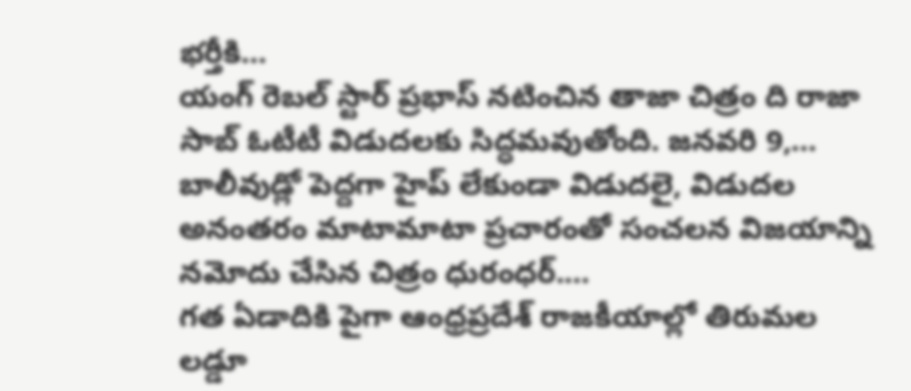భర్తీకి…
యంగ్ రెబల్ స్టార్ ప్రభాస్ నటించిన తాజా చిత్రం ది రాజా సాబ్ ఓటీటీ విడుదలకు సిద్ధమవుతోంది. జనవరి 9,…
బాలీవుడ్లో పెద్దగా హైప్ లేకుండా విడుదలై, విడుదల అనంతరం మాటామాటా ప్రచారంతో సంచలన విజయాన్ని నమోదు చేసిన చిత్రం ధురంధర్.…
గత ఏడాదికి పైగా ఆంధ్రప్రదేశ్ రాజకీయాల్లో తిరుమల లడ్డూ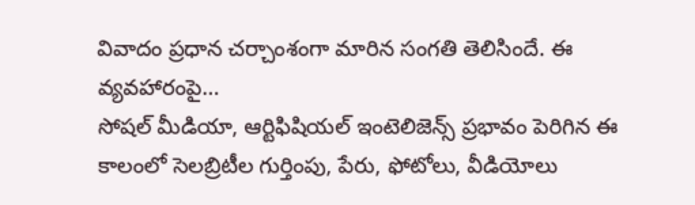వివాదం ప్రధాన చర్చాంశంగా మారిన సంగతి తెలిసిందే. ఈ వ్యవహారంపై…
సోషల్ మీడియా, ఆర్టిఫిషియల్ ఇంటెలిజెన్స్ ప్రభావం పెరిగిన ఈ కాలంలో సెలబ్రిటీల గుర్తింపు, పేరు, ఫోటోలు, వీడియోలు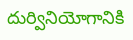దుర్వినియోగానికి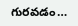గురవడం…